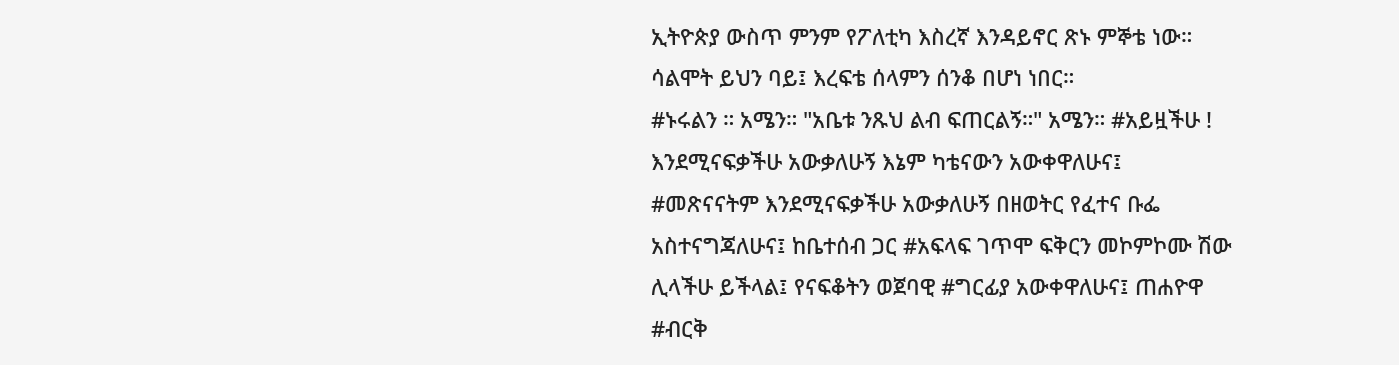ኢትዮጵያ ውስጥ ምንም የፖለቲካ እስረኛ እንዳይኖር ጽኑ ምኞቴ ነው። ሳልሞት ይህን ባይ፤ እረፍቴ ሰላምን ሰንቆ በሆነ ነበር።
#ኑሩልን ። አሜን። "አቤቱ ንጹህ ልብ ፍጠርልኝ።" አሜን። #አይዟችሁ ! እንደሚናፍቃችሁ አውቃለሁኝ እኔም ካቴናውን አውቀዋለሁና፤ #መጽናናትም እንደሚናፍቃችሁ አውቃለሁኝ በዘወትር የፈተና ቡፌ አስተናግጃለሁና፤ ከቤተሰብ ጋር #አፍላፍ ገጥሞ ፍቅርን መኮምኮሙ ሽው ሊላችሁ ይችላል፤ የናፍቆትን ወጀባዊ #ግርፊያ አውቀዋለሁና፤ ጠሐዮዋ #ብርቅ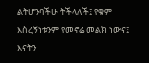ልትሆንባችሁ ትችላለች፤ የቁም እስረኝነቱንም የመኖሬ መልክ ነውና፤ እናትን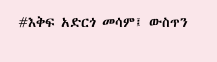#እቅፍ አድርጎ መሳም፤ ውስጥን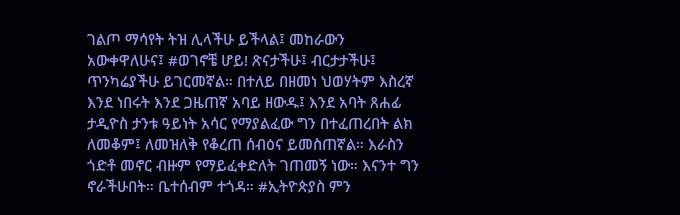ገልጦ ማሳየት ትዝ ሊላችሁ ይችላል፤ መከራውን አውቀዋለሁና፤ #ወገኖቼ ሆይ! ጽናታችሁ፤ ብርታታችሁ፤ ጥንካሬያችሁ ይገርመኛል። በተለይ በዘመነ ህወሃትም እስረኛ እንደ ነበሩት እንደ ጋዜጠኛ አባይ ዘውዱ፤ እንደ አባት ጸሐፊ ታዲዮስ ታንቱ ዓይነት አሳር የማያልፈው ግን በተፈጠረበት ልክ ለመቆም፤ ለመዝለቅ የቆረጠ ሰብዕና ይመስጠኛል። እራስን ጎድቶ መኖር ብዙም የማይፈቀድለት ገጠመኝ ነው። እናንተ ግን ኖራችሁበት። ቤተሰብም ተጎዳ። #ኢትዮጵያስ ምን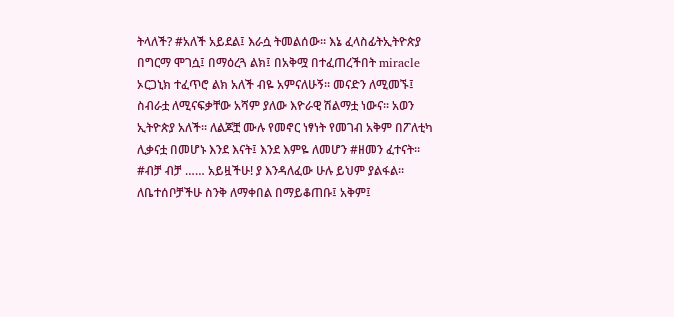ትላለች? #አለች አይደል፤ እራሷ ትመልሰው። እኔ ፈላስፊትኢትዮጵያ በግርማ ሞገሷ፤ በማዕረጓ ልክ፤ በአቅሟ በተፈጠረችበት miracle ኦርጋኒክ ተፈጥሮ ልክ አለች ብዬ አምናለሁኝ። መናድን ለሚመኙ፤ ስብራቷ ለሚናፍቃቸው አሻም ያለው እዮራዊ ሽልማቷ ነውና። አወን ኢትዮጵያ አለች። ለልጆቿ ሙሉ የመኖር ነፃነት የመገብ አቅም በፖለቲካ ሊቃናቷ በመሆኑ እንደ እናት፤ እንደ እምዬ ለመሆን #ዘመን ፈተናት። #ብቻ ብቻ …… አይዟችሁ! ያ እንዳለፈው ሁሉ ይህም ያልፋል። ለቤተሰቦቻችሁ ስንቅ ለማቀበል በማይቆጠቡ፤ አቅም፤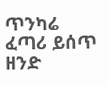ጥንካሬ ፈጣሪ ይሰጥ ዘንድ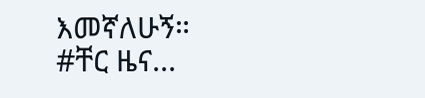እመኛለሁኝ። #ቸር ዜና...